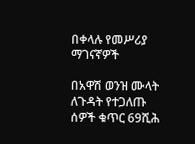በቀላሉ የመሥሪያ ማገናኛዎች

በአዋሽ ወንዝ ሙላት ለጉዳት የተጋለጡ ሰዎች ቁጥር 69ሺሕ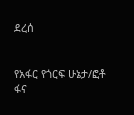ደረሰ


የአፋር የጎርፍ ሁኔታ/ፎቶ ፋና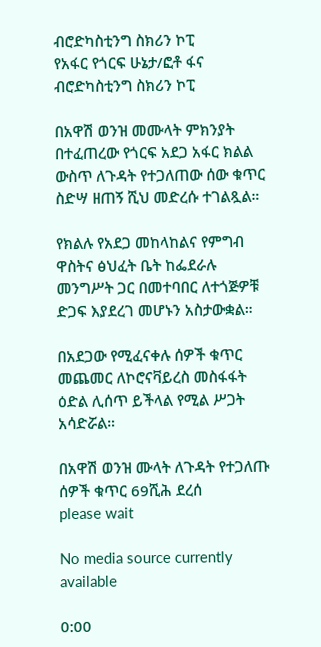ብሮድካስቲንግ ስክሪን ኮፒ
የአፋር የጎርፍ ሁኔታ/ፎቶ ፋና ብሮድካስቲንግ ስክሪን ኮፒ

በአዋሽ ወንዝ መሙላት ምክንያት በተፈጠረው የጎርፍ አደጋ አፋር ክልል ውስጥ ለጉዳት የተጋለጠው ሰው ቁጥር ስድሣ ዘጠኝ ሺህ መድረሱ ተገልጿል።

የክልሉ የአደጋ መከላከልና የምግብ ዋስትና ፅህፈት ቤት ከፌደራሉ መንግሥት ጋር በመተባበር ለተጎጅዎቹ ድጋፍ እያደረገ መሆኑን አስታውቋል።

በአደጋው የሚፈናቀሉ ሰዎች ቁጥር መጨመር ለኮሮናቫይረስ መስፋፋት ዕድል ሊሰጥ ይችላል የሚል ሥጋት አሳድሯል።

በአዋሽ ወንዝ ሙላት ለጉዳት የተጋለጡ ሰዎች ቁጥር 69ሺሕ ደረሰ
please wait

No media source currently available

0:00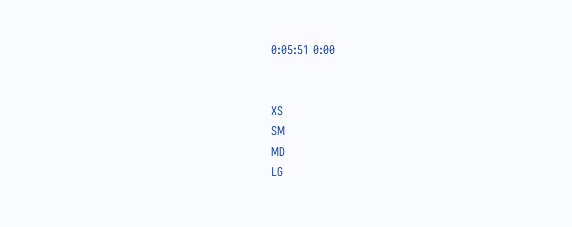0:05:51 0:00


XS
SM
MD
LG